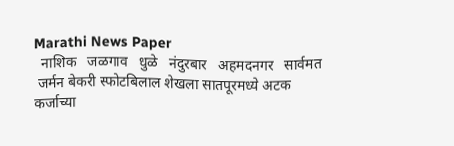Marathi News Paper
  नाशिक   जळगाव   धुळे   नंदुरबार   अहमदनगर   सार्वमत
 जर्मन बेकरी स्फोटबिलाल शेखला सातपूरमध्ये अटक   कर्जाच्या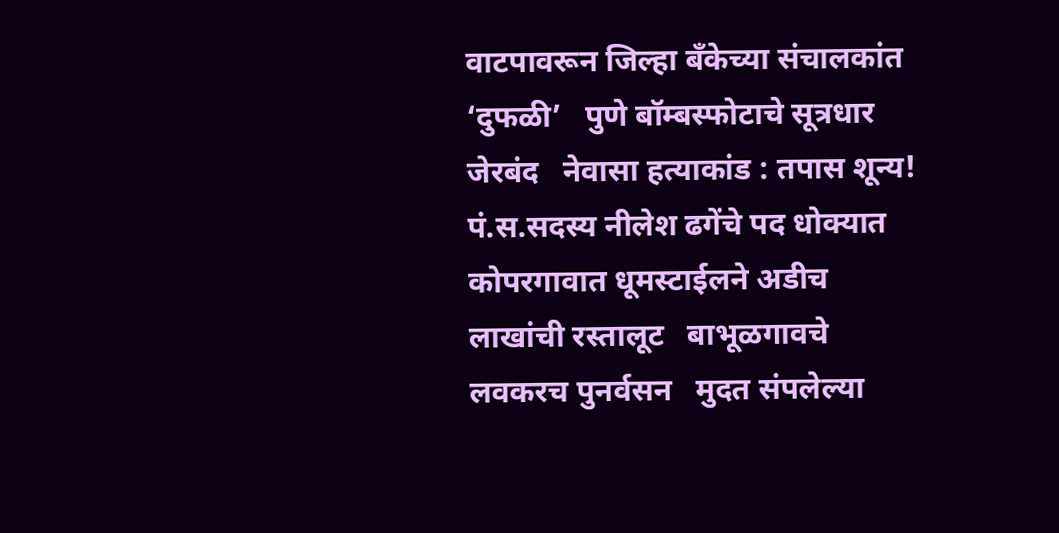वाटपावरून जिल्हा बँकेच्या संचालकांत ‘दुफळी’   पुणे बॉम्बस्फोटाचे सूत्रधार जेरबंद   नेवासा हत्याकांड : तपास शून्य!   पं.स.सदस्य नीलेश ढगेंचे पद धोक्यात   कोपरगावात धूमस्टाईलने अडीच लाखांची रस्तालूट   बाभूळगावचे लवकरच पुनर्वसन   मुदत संपलेल्या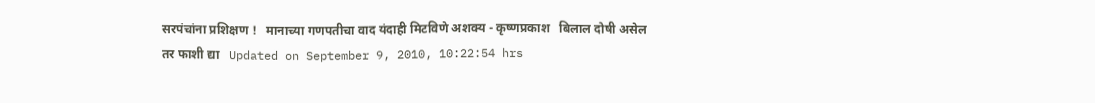सरपंचांना प्रशिक्षण !   मानाच्या गणपतीचा वाद यंदाही मिटविणे अशक्य - कृष्णप्रकाश   बिलाल दोषी असेल तर फाशी द्या   Updated on September 9, 2010, 10:22:54 hrs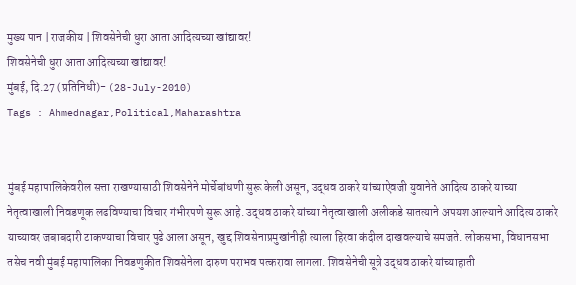मुख्य पान | राजकीय | शिवसेनेची धुरा आता आदित्यच्या खांद्यावर!
शिवसेनेची धुरा आता आदित्यच्या खांद्यावर!
मुंबई, दि.27 (प्रतिनिधी)- (28-July-2010)
Tags : Ahmednagar,Political,Maharashtra


मुंबई महापालिकेवरील सत्ता राखण्यासाठी शिवसेनेने मोर्चेबांधणी सुरू केली असून, उद्धव ठाकरे यांच्याऐवजी युवानेते आदित्य ठाकरे याच्या नेतृत्वाखाली निवडणूक लढविण्याचा विचार गंभीरपणे सुरू आहे. उद्धव ठाकरे यांच्या नेतृत्वाखाली अलीकडे सातत्याने अपयश आल्याने आदित्य ठाकरे याच्यावर जबाबदारी टाकण्याचा विचार पुढे आला असून, खुद्द शिवसेनाप्रमुखांनीही त्याला हिरवा कंदील दाखवल्याचे समजते. लोकसभा, विधानसभा तसेच नवी मुंबई महापालिका निवडणुकीत शिवसेनेला दारुण पराभव पत्करावा लागला. शिवसेनेची सूत्रे उद्धव ठाकरे यांच्याहाती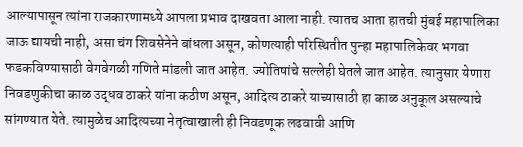आल्यापासून त्यांना राजकारणामध्ये आपला प्रभाव दाखवता आला नाही. त्यातच आता हातची मुंबई महापालिका जाऊ द्यायची नाही, असा चंग शिवसेनेने बांधला असून, कोणत्याही परिस्थितीत पुन्हा महापालिकेवर भगवा फडकविण्यासाठी वेगवेगळी गणिते मांडली जात आहेत. ज्योतिषांचे सल्लेही घेतले जात आहेत. त्यानुसार येणारा निवडणुकीचा काळ उद्धव ठाकरे यांना कठीण असून, आदित्य ठाकरे याच्यासाठी हा काळ अनुकूल असल्याचे सांगण्यात येते. त्यामुळेच आदित्यच्या नेतृत्वाखाली ही निवडणूक लढवावी आणि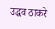उद्धव ठाकरे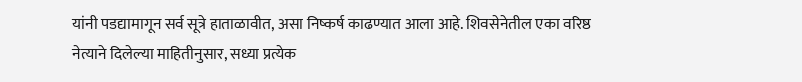यांनी पडद्यामागून सर्व सूत्रे हाताळावीत, असा निष्कर्ष काढण्यात आला आहे. शिवसेनेतील एका वरिष्ठ नेत्याने दिलेल्या माहितीनुसार, सध्या प्रत्येक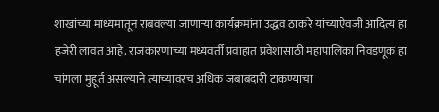शाखांच्या माध्यमातून राबवल्या जाणार्‍या कार्यक्रमांना उद्धव ठाकरे यांच्याऐवजी आदित्य हा हजेरी लावत आहे. राजकारणाच्या मध्यवर्ती प्रवाहात प्रवेशासाठी महापालिका निवडणूक हा चांगला मुहूर्त असल्याने त्याच्यावरच अधिक जबाबदारी टाकण्याचा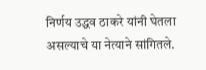निर्णय उद्धव ठाकरे यांनी घेतला असल्याचे या नेत्याने सांगितले.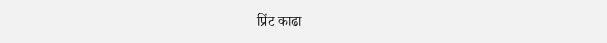प्रिंट काढा